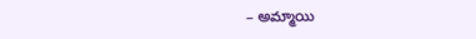– అమ్మాయి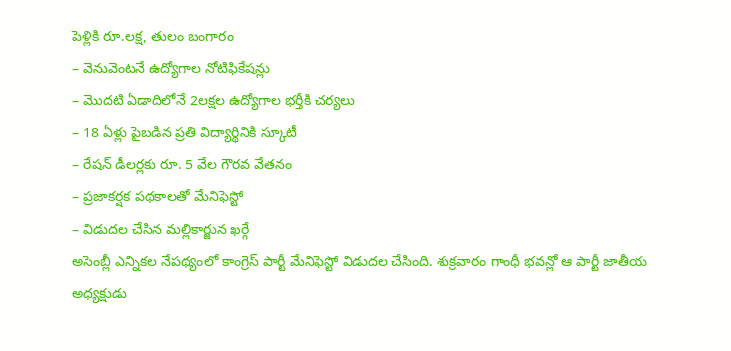పెళ్లికి రూ.లక్ష, తులం బంగారం
– వెనువెంటనే ఉద్యోగాల నోటిఫికేషన్లు
– మొదటి ఏడాదిలోనే 2లక్షల ఉద్యోగాల భర్తీకి చర్యలు
– 18 ఏళ్లు పైబడిన ప్రతి విద్యార్థినికి స్కూటీ
– రేషన్ డీలర్లకు రూ. 5 వేల గౌరవ వేతనం
– ప్రజాకర్షక పథకాలతో మేనిఫెస్టో
– విడుదల చేసిన మల్లికార్జున ఖర్గే
అసెంబ్లీ ఎన్నికల నేపథ్యంలో కాంగ్రెస్ పార్టీ మేనిఫెస్టో విడుదల చేసింది. శుక్రవారం గాంధీ భవన్లో ఆ పార్టీ జాతీయ అధ్యక్షుడు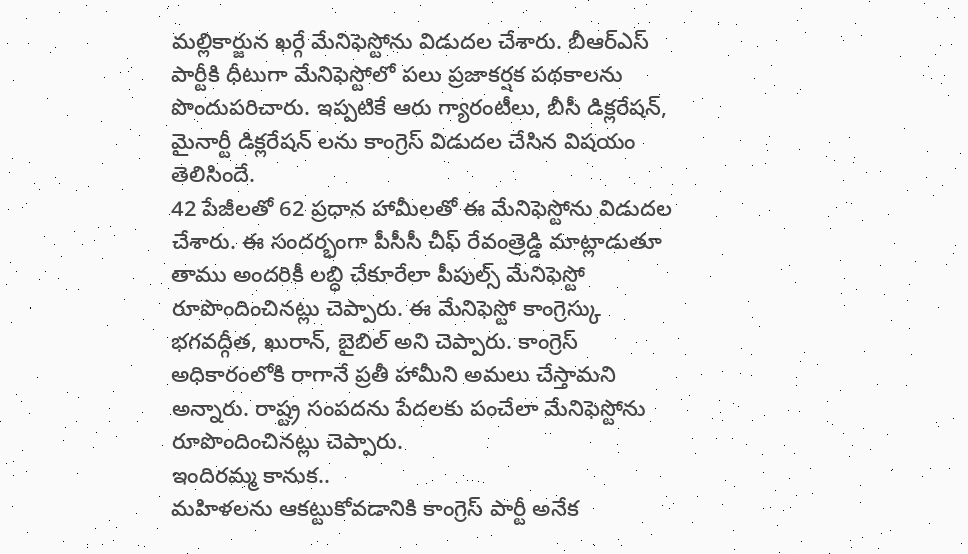మల్లికార్జున ఖర్గే మేనిఫెస్టోను విడుదల చేశారు. బీఆర్ఎస్ పార్టీకి ధీటుగా మేనిఫెస్టోలో పలు ప్రజాకర్షక పథకాలను పొందుపరిచారు. ఇప్పటికే ఆరు గ్యారంటీలు, బీసీ డిక్లరేషన్, మైనార్టీ డిక్లరేషన్ లను కాంగ్రెస్ విడుదల చేసిన విషయం తెలిసిందే.
42 పేజీలతో 62 ప్రధాన హామీలతో ఈ మేనిఫెస్టోను విడుదల చేశారు. ఈ సందర్భంగా పీసీసీ చీఫ్ రేవంత్రెడ్డి మాట్లాడుతూ తాము అందరికీ లబ్ధి చేకూరేలా పీపుల్స్ మేనిఫెస్టో రూపొందించినట్లు చెప్పారు. ఈ మేనిఫెస్టో కాంగ్రెస్కు భగవద్గీత, ఖురాన్, బైబిల్ అని చెప్పారు. కాంగ్రెస్ అధికారంలోకి రాగానే ప్రతీ హామీని అమలు చేస్తామని అన్నారు. రాష్ట్ర సంపదను పేదలకు పంచేలా మేనిఫెస్టోను రూపొందించినట్లు చెప్పారు.
ఇందిరమ్మ కానుక..
మహిళలను ఆకట్టుకోవడానికి కాంగ్రెస్ పార్టీ అనేక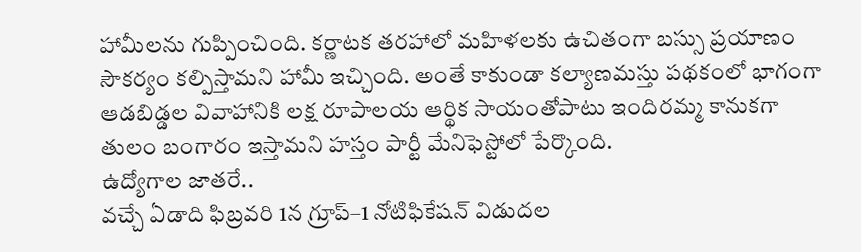హామీలను గుప్పించింది. కర్ణాటక తరహాలో మహిళలకు ఉచితంగా బస్సు ప్రయాణం సౌకర్యం కల్పిస్తామని హామీ ఇచ్చింది. అంతే కాకుండా కల్యాణమస్తు పథకంలో భాగంగా ఆడబిడ్డల వివాహానికి లక్ష రూపాలయ ఆర్థిక సాయంతోపాటు ఇందిరమ్మ కానుకగా తులం బంగారం ఇస్తామని హస్తం పార్టీ మేనిఫెస్టోలో పేర్కొంది.
ఉద్యోగాల జాతరే..
వచ్చే ఏడాది ఫిబ్రవరి 1న గ్రూప్–1 నోటిఫికేషన్ విడుదల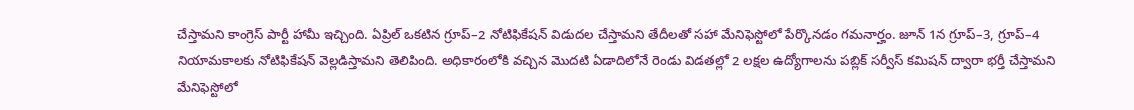చేస్తామని కాంగ్రెస్ పార్టీ హామీ ఇచ్చింది. ఏప్రిల్ ఒకటిన గ్రూప్–2 నోటిఫికేషన్ విడుదల చేస్తామని తేదీలతో సహా మేనిఫెస్టోలో పేర్కొనడం గమనార్హం. జూన్ 1న గ్రూప్–3, గ్రూప్–4 నియామకాలకు నోటిఫికేషన్ వెల్లడిస్తామని తెలిపింది. అధికారంలోకి వచ్చిన మొదటి ఏడాదిలోనే రెండు విడతల్లో 2 లక్షల ఉద్యోగాలను పబ్లిక్ సర్వీస్ కమిషన్ ద్వారా భర్తీ చేస్తామని మేనిఫెస్టోలో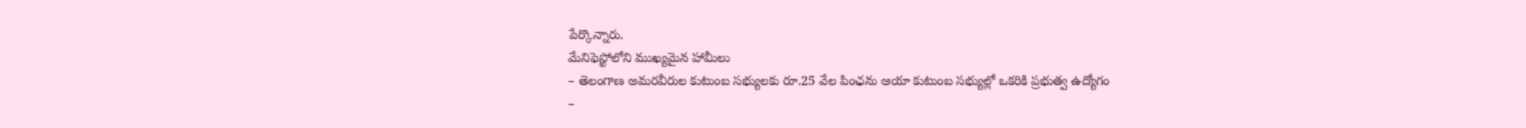పేర్కొన్నారు.
మేనిఫెస్టోలోని ముఖ్యమైన హామీలు
– తెలంగాణ అమరవీరుల కుటుంబ సభ్యులకు రూ.25 వేల పింఛను ఆయా కుటుంబ సభ్యుల్లో ఒకరికి ప్రభుత్వ ఉద్యోగం
–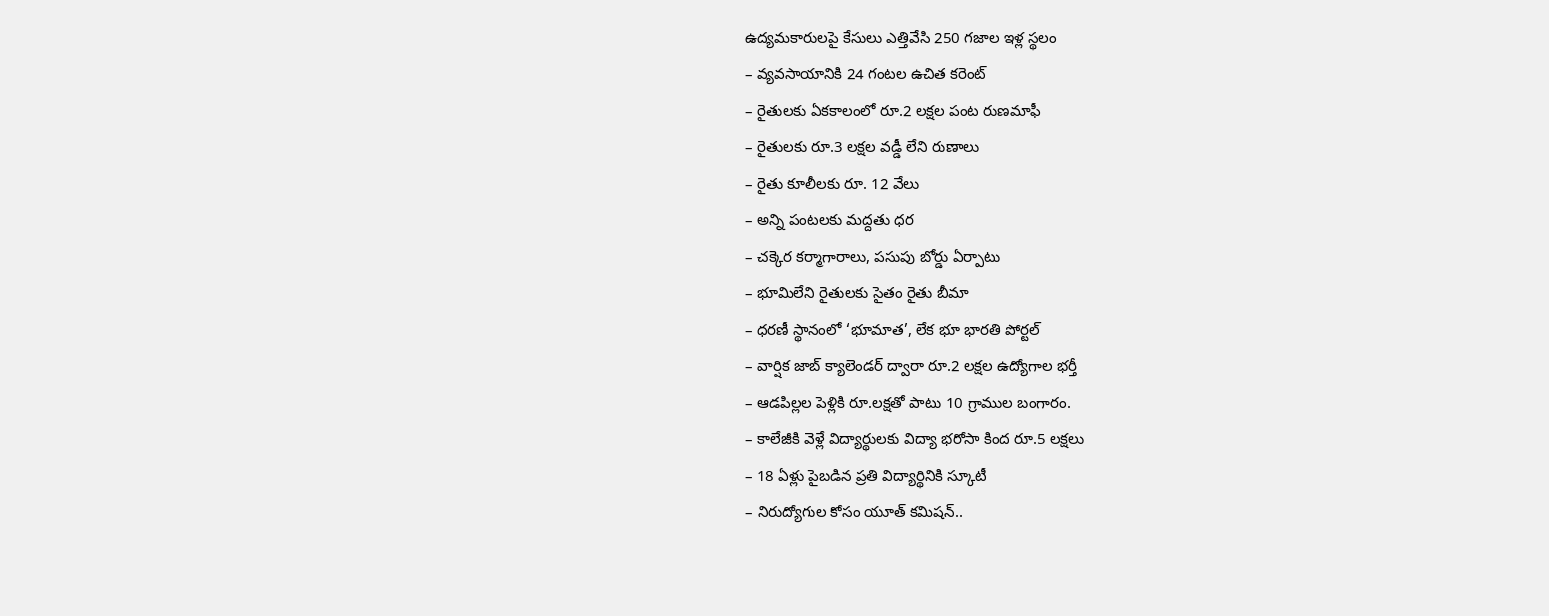ఉద్యమకారులపై కేసులు ఎత్తివేసి 250 గజాల ఇళ్ల స్థలం
– వ్యవసాయానికి 24 గంటల ఉచిత కరెంట్
– రైతులకు ఏకకాలంలో రూ.2 లక్షల పంట రుణమాఫీ
– రైతులకు రూ.3 లక్షల వడ్డీ లేని రుణాలు
– రైతు కూలీలకు రూ. 12 వేలు
– అన్ని పంటలకు మద్దతు ధర
– చక్కెర కర్మాగారాలు, పసుపు బోర్డు ఏర్పాటు
– భూమిలేని రైతులకు సైతం రైతు బీమా
– ధరణీ స్థానంలో ‘భూమాత’, లేక భూ భారతి పోర్టల్
– వార్షిక జాబ్ క్యాలెండర్ ద్వారా రూ.2 లక్షల ఉద్యోగాల భర్తీ
– ఆడపిల్లల పెళ్లికి రూ.లక్షతో పాటు 10 గ్రాముల బంగారం.
– కాలేజీకి వెళ్లే విద్యార్థులకు విద్యా భరోసా కింద రూ.5 లక్షలు
– 18 ఏళ్లు పైబడిన ప్రతి విద్యార్థినికి స్కూటీ
– నిరుద్యోగుల కోసం యూత్ కమిషన్..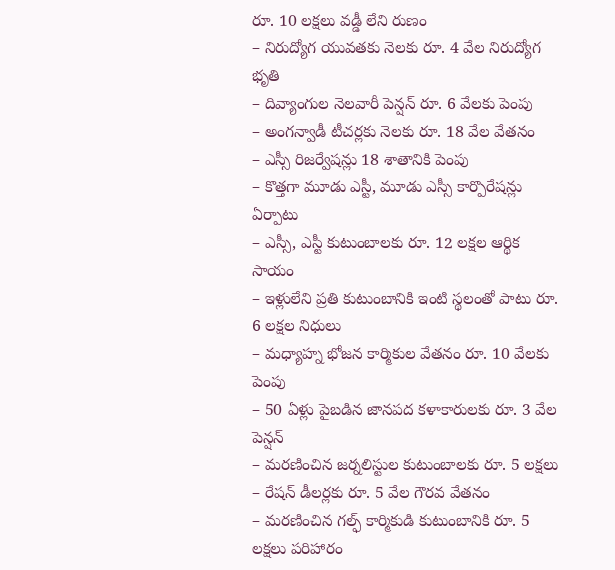రూ. 10 లక్షలు వడ్డీ లేని రుణం
– నిరుద్యోగ యువతకు నెలకు రూ. 4 వేల నిరుద్యోగ భృతి
– దివ్యాంగుల నెలవారీ పెన్షన్ రూ. 6 వేలకు పెంపు
– అంగన్వాడీ టీచర్లకు నెలకు రూ. 18 వేల వేతనం
– ఎస్సీ రిజర్వేషన్లు 18 శాతానికి పెంపు
– కొత్తగా మూడు ఎస్టీ, మూడు ఎస్సీ కార్పొరేషన్లు ఏర్పాటు
– ఎస్సీ, ఎస్టీ కుటుంబాలకు రూ. 12 లక్షల ఆర్థిక సాయం
– ఇళ్లులేని ప్రతి కుటుంబానికి ఇంటి స్థలంతో పాటు రూ. 6 లక్షల నిధులు
– మధ్యాహ్న భోజన కార్మికుల వేతనం రూ. 10 వేలకు పెంపు
– 50 ఏళ్లు పైబడిన జానపద కళాకారులకు రూ. 3 వేల పెన్షన్
– మరణించిన జర్నలిస్టుల కుటుంబాలకు రూ. 5 లక్షలు
– రేషన్ డీలర్లకు రూ. 5 వేల గౌరవ వేతనం
– మరణించిన గల్ఫ్ కార్మికుడి కుటుంబానికి రూ. 5 లక్షలు పరిహారం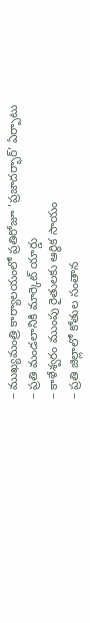– ముఖ్యమంత్రి కార్యాలయంలో ప్రతిరోజూ ’ప్రజాదర్భార్’ ఏర్పాటు
– ప్రతి మండలానికి మార్కెట్ యార్డు
– కాళేశ్వరం ముంపు రైతులకు ఆర్థిక సాయం
– ప్రతి జిల్లాలో కోతుల సంతాన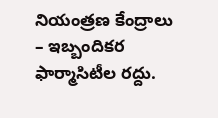నియంత్రణ కేంద్రాలు
– ఇబ్బందికర ఫార్మాసిటీల రద్దు.